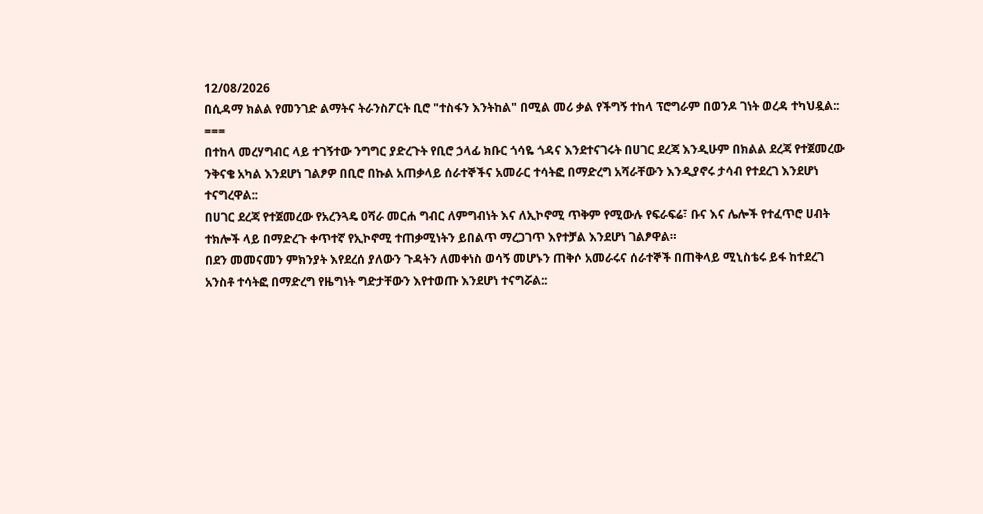12/08/2026
በሲዳማ ክልል የመንገድ ልማትና ትራንስፖርት ቢሮ "ተስፋን እንትከል" በሚል መሪ ቃል የችግኝ ተከላ ፕሮግራም በወንዶ ገነት ወረዳ ተካህዷል::
===
በተከላ መረሃግብር ላይ ተገኝተው ንግግር ያድረጉት የቢሮ ኃላፊ ክቡር ጎሳዬ ጎዳና እንደተናገሩት በሀገር ደረጃ እንዲሁም በክልል ደረጃ የተጀመረው ንቅናቄ አካል እንደሆነ ገልፆዎ በቢሮ በኩል አጠቃላይ ሰራተኞችና አመራር ተሳትፎ በማድረግ አሻራቸውን እንዲያኖሩ ታሳብ የተደረገ እንደሆነ ተናግረዋል::
በሀገር ደረጃ የተጀመረው የአረንጓዴ ዐሻራ መርሐ ግብር ለምግብነት እና ለኢኮኖሚ ጥቅም የሚውሉ የፍራፍሬ፣ ቡና እና ሌሎች የተፈጥሮ ሀብት ተክሎች ላይ በማድረጉ ቀጥተኛ የኢኮኖሚ ተጠቃሚነትን ይበልጥ ማረጋገጥ እየተቻል እንደሆነ ገልፆዋል።
በደን መመናመን ምክንያት እየደረሰ ያለውን ጉዳትን ለመቀነስ ወሳኝ መሆኑን ጠቅሶ አመራሩና ሰራተኞች በጠቅላይ ሚኒስቴሩ ይፋ ከተደረገ አንስቶ ተሳትፎ በማድረግ የዜግነት ግድታቸውን እየተወጡ እንደሆነ ተናግሯል::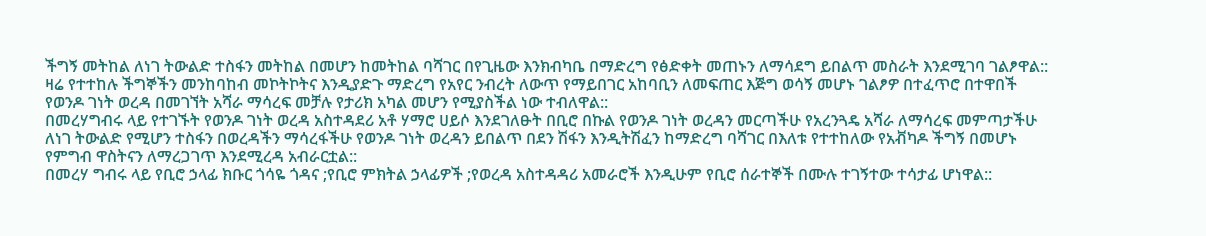ችግኝ መትከል ለነገ ትውልድ ተስፋን መትከል በመሆን ከመትከል ባሻገር በየጊዜው እንክብካቤ በማድረግ የፅድቀት መጠኑን ለማሳደግ ይበልጥ መስራት እንደሚገባ ገልፆዋል::
ዛሬ የተተከሉ ችግኞችን መንከባከብ መኮትኮትና እንዲያድጉ ማድረግ የአየር ንብረት ለውጥ የማይበገር አከባቢን ለመፍጠር እጅግ ወሳኝ መሆኑ ገልፆዎ በተፈጥሮ በተዋበች የወንዶ ገነት ወረዳ በመገኘት አሻራ ማሳረፍ መቻሉ የታሪክ አካል መሆን የሚያስችል ነው ተብለዋል::
በመረሃግብሩ ላይ የተገኙት የወንዶ ገነት ወረዳ አስተዳደሪ አቶ ሃማሮ ሀይሶ እንደገለፁት በቢሮ በኩል የወንዶ ገነት ወረዳን መርጣችሁ የአረንጓዴ አሻራ ለማሳረፍ መምጣታችሁ ለነገ ትውልድ የሚሆን ተስፋን በወረዳችን ማሳረፋችሁ የወንዶ ገነት ወረዳን ይበልጥ በደን ሽፋን እንዲትሽፈን ከማድረግ ባሻገር በእለቱ የተተከለው የአቭካዶ ችግኝ በመሆኑ የምግብ ዋስትናን ለማረጋገጥ እንደሚረዳ አብራርቷል::
በመረሃ ግብሩ ላይ የቢሮ ኃላፊ ክቡር ጎሳዬ ጎዳና ;የቢሮ ምክትል ኃላፊዎች ;የወረዳ አስተዳዳሪ አመራሮች እንዲሁም የቢሮ ሰራተኞች በሙሉ ተገኝተው ተሳታፊ ሆነዋል::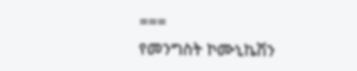===
የመንግስት ኮሙኒኬሽን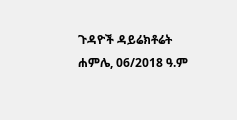ጉዳዮች ዳይሬክቶሬት
ሐምሌ, 06/2018 ዓ.ም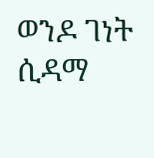ወንዶ ገነት ሲዳማ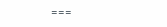===